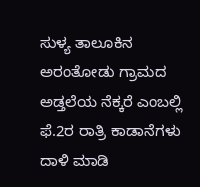ಸುಳ್ಯ ತಾಲೂಕಿನ ಅರಂತೋಡು ಗ್ರಾಮದ ಅಡ್ತಲೆಯ ನೆಕ್ಕರೆ ಎಂಬಲ್ಲಿ ಫೆ.2ರ ರಾತ್ರಿ ಕಾಡಾನೆಗಳು ದಾಳಿ ಮಾಡಿ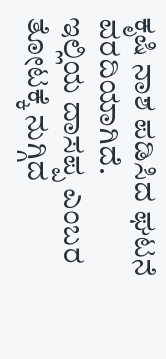ಕೃಷಿ ನಾಶ ಪಡಿಸಿದ ಘಟನೆ ವರದಿಯಾಗಿದೆ.
ಇಲ್ಲಿಯ ದಾಸಪ್ಪ ಎಂಬರ ತೋಟಕ್ಕೆ ನುಗ್ಗಿದ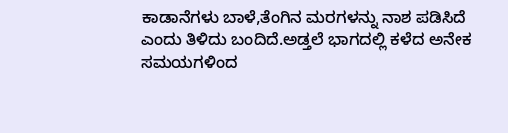ಕಾಡಾನೆಗಳು ಬಾಳೆ,ತೆಂಗಿನ ಮರಗಳನ್ನು ನಾಶ ಪಡಿಸಿದೆ ಎಂದು ತಿಳಿದು ಬಂದಿದೆ.ಅಡ್ತಲೆ ಭಾಗದಲ್ಲಿ ಕಳೆದ ಅನೇಕ ಸಮಯಗಳಿಂದ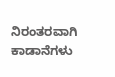ನಿರಂತರವಾಗಿ ಕಾಡಾನೆಗಳು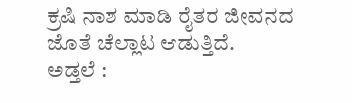ಕ್ರಷಿ ನಾಶ ಮಾಡಿ ರೈತರ ಜೀವನದ ಜೊತೆ ಚೆಲ್ಲಾಟ ಆಡುತ್ತಿದೆ.
ಅಡ್ತಲೆ :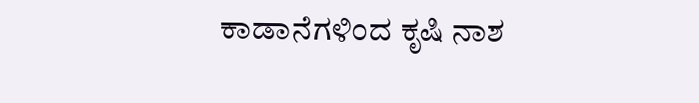ಕಾಡಾನೆಗಳಿಂದ ಕೃಷಿ ನಾಶ